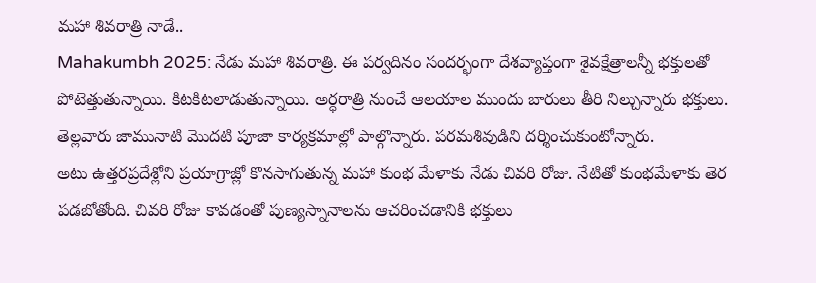మహా శివరాత్రి నాడే..
Mahakumbh 2025: నేడు మహా శివరాత్రి. ఈ పర్వదినం సందర్భంగా దేశవ్యాప్తంగా శైవక్షేత్రాలన్నీ భక్తులతో పోటెత్తుతున్నాయి. కిటకిటలాడుతున్నాయి. అర్ధరాత్రి నుంచే ఆలయాల ముందు బారులు తీరి నిల్చున్నారు భక్తులు. తెల్లవారు జామునాటి మొదటి పూజా కార్యక్రమాల్లో పాల్గొన్నారు. పరమశివుడిని దర్శించుకుంటోన్నారు.
అటు ఉత్తరప్రదేశ్లోని ప్రయాగ్రాజ్లో కొనసాగుతున్న మహా కుంభ మేళాకు నేడు చివరి రోజు. నేటితో కుంభమేళాకు తెర పడబోతోంది. చివరి రోజు కావడంతో పుణ్యస్నానాలను ఆచరించడానికి భక్తులు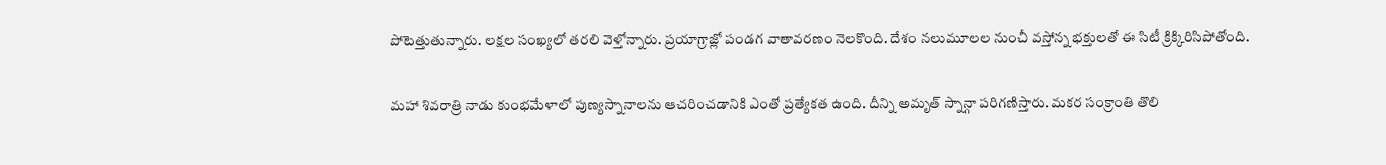పోటెత్తుతున్నారు. లక్షల సంఖ్యలో తరలి వెళ్తోన్నారు. ప్రయాగ్రాజ్లో పండగ వాతావరణం నెలకొంది. దేశం నలుమూలల నుంచీ వస్తోన్న భక్తులతో ఈ సిటీ క్రిక్కిరిసిపోతోంది.

మహా శివరాత్రి నాడు కుంభమేళాలో పుణ్యస్నానాలను ఆచరించడానికి ఎంతో ప్రత్యేకత ఉంది. దీన్ని అమృత్ స్నాన్గా పరిగణిస్తారు. మకర సంక్రాంతి తొలి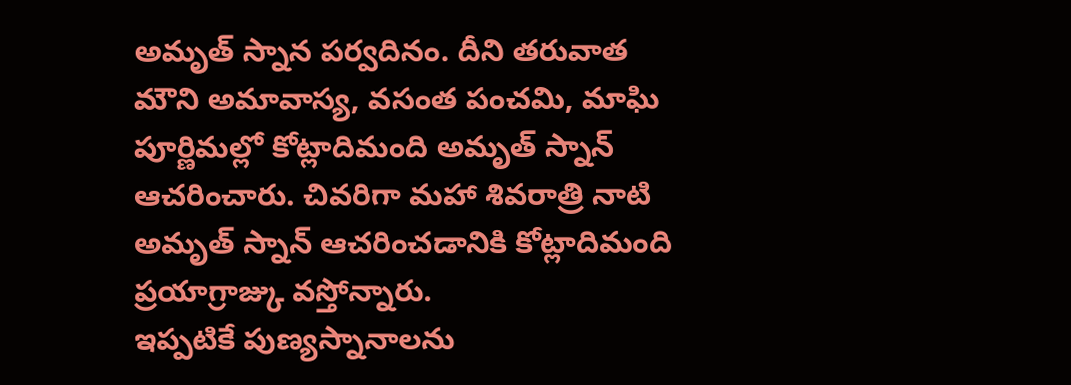అమృత్ స్నాన పర్వదినం. దీని తరువాత మౌని అమావాస్య, వసంత పంచమి, మాఘి పూర్ణిమల్లో కోట్లాదిమంది అమృత్ స్నాన్ ఆచరించారు. చివరిగా మహా శివరాత్రి నాటి అమృత్ స్నాన్ ఆచరించడానికి కోట్లాదిమంది ప్రయాగ్రాజ్కు వస్తోన్నారు.
ఇప్పటికే పుణ్యస్నానాలను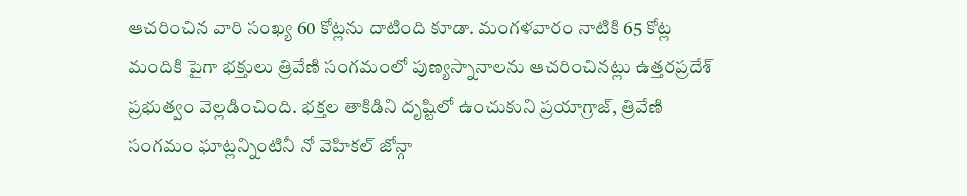ఆచరించిన వారి సంఖ్య 60 కోట్లను దాటింది కూడా. మంగళవారం నాటికి 65 కోట్ల మందికి పైగా భక్తులు త్రివేణి సంగమంలో పుణ్యస్నానాలను ఆచరించినట్లు ఉత్తరప్రదేశ్ ప్రభుత్వం వెల్లడించింది. భక్తల తాకిడిని దృష్టిలో ఉంచుకుని ప్రయాగ్రాజ్, త్రివేణి సంగమం ఘాట్లన్నింటినీ నో వెహికల్ జోన్గా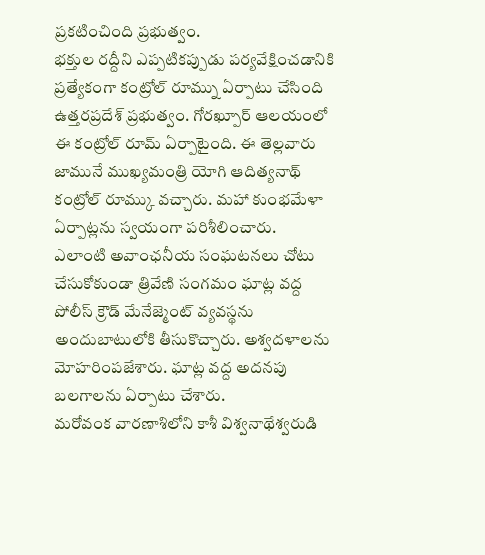ప్రకటించింది ప్రభుత్వం.
భక్తుల రద్దీని ఎప్పటికప్పుడు పర్యవేక్షించడానికి ప్రత్యేకంగా కంట్రోల్ రూమ్ను ఏర్పాటు చేసింది ఉత్తరప్రదేశ్ ప్రభుత్వం. గోరఖ్పూర్ ఆలయంలో ఈ కంట్రోల్ రూమ్ ఏర్పాటైంది. ఈ తెల్లవారు జామునే ముఖ్యమంత్రి యోగి ఆదిత్యనాథ్ కంట్రోల్ రూమ్కు వచ్చారు. మహా కుంభమేళా ఏర్పాట్లను స్వయంగా పరిశీలించారు.
ఎలాంటి అవాంఛనీయ సంఘటనలు చోటు చేసుకోకుండా త్రివేణి సంగమం ఘాట్ల వద్ద పోలీస్ క్రౌడ్ మేనేజ్మెంట్ వ్యవస్థను అందుబాటులోకి తీసుకొచ్చారు. అశ్వదళాలను మోహరింపజేశారు. ఘాట్ల వద్ద అదనపు బలగాలను ఏర్పాటు చేశారు.
మరోవంక వారణాశిలోని కాశీ విశ్వనాథేశ్వరుడి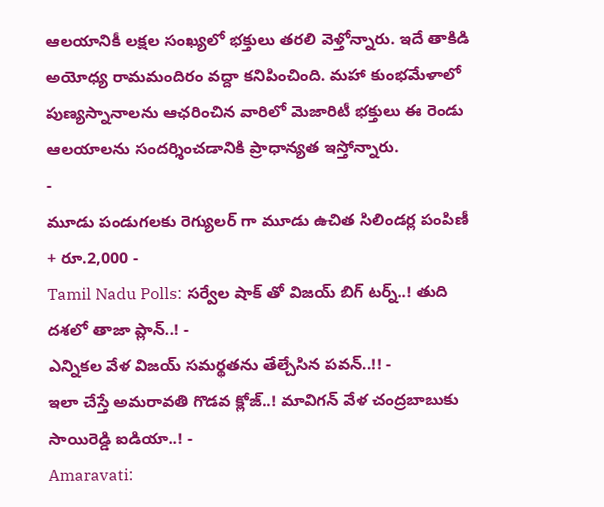ఆలయానికీ లక్షల సంఖ్యలో భక్తులు తరలి వెళ్తోన్నారు. ఇదే తాకిడి అయోధ్య రామమందిరం వద్దా కనిపించింది. మహా కుంభమేళాలో పుణ్యస్నానాలను ఆఛరించిన వారిలో మెజారిటీ భక్తులు ఈ రెండు ఆలయాలను సందర్శించడానికి ప్రాధాన్యత ఇస్తోన్నారు.
-
మూడు పండుగలకు రెగ్యులర్ గా మూడు ఉచిత సిలిండర్ల పంపిణీ + రూ.2,000 -
Tamil Nadu Polls: సర్వేల షాక్ తో విజయ్ బిగ్ టర్న్..! తుది దశలో తాజా ప్లాన్..! -
ఎన్నికల వేళ విజయ్ సమర్థతను తేల్చేసిన పవన్..!! -
ఇలా చేస్తే అమరావతి గొడవ క్లోజ్..! మావిగన్ వేళ చంద్రబాబుకు సాయిరెడ్డి ఐడియా..! -
Amaravati: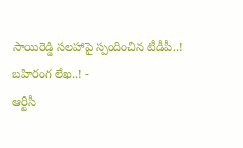సాయిరెడ్డి సలహాపై స్పందించిన టీడీపీ..! బహిరంగ లేఖ..! -
ఆర్టీసీ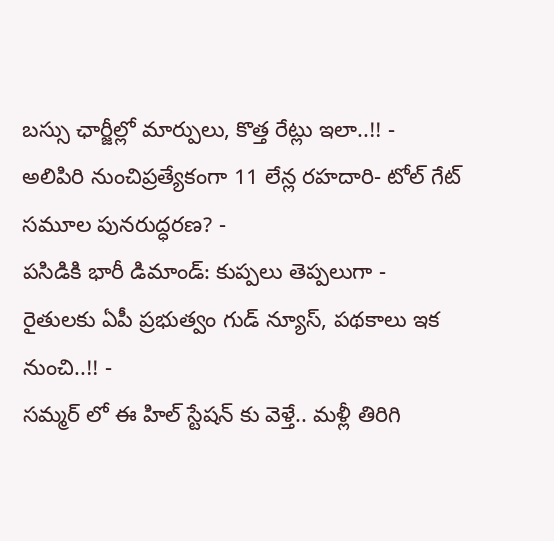బస్సు ఛార్జీల్లో మార్పులు, కొత్త రేట్లు ఇలా..!! -
అలిపిరి నుంచిప్రత్యేకంగా 11 లేన్ల రహదారి- టోల్ గేట్ సమూల పునరుద్ధరణ? -
పసిడికి భారీ డిమాండ్: కుప్పలు తెప్పలుగా -
రైతులకు ఏపీ ప్రభుత్వం గుడ్ న్యూస్, పథకాలు ఇక నుంచి..!! -
సమ్మర్ లో ఈ హిల్ స్టేషన్ కు వెళ్తే.. మళ్లీ తిరిగి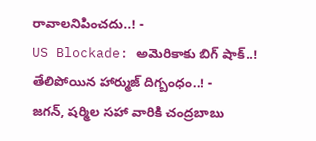రావాలనిపించదు..! -
US Blockade: అమెరికాకు బిగ్ షాక్..! తేలిపోయిన హార్ముజ్ దిగ్బంధం..! -
జగన్, షర్మిల సహా వారికి చంద్రబాబు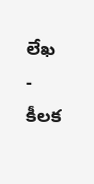లేఖ - కీలక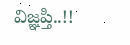విజ్ఞప్తి..!!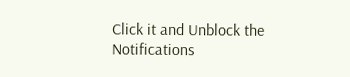Click it and Unblock the Notifications